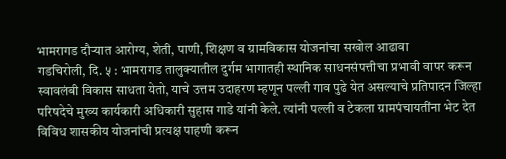भामरागड दौऱ्यात आरोग्य, शेती, पाणी, शिक्षण व ग्रामविकास योजनांचा सखोल आढावा
गडचिरोली, दि. ५ : भामरागड तालुक्यातील दुर्गम भागातही स्थानिक साधनसंपत्तीचा प्रभावी वापर करून स्वावलंबी विकास साधता येतो, याचे उत्तम उदाहरण म्हणून पल्ली गाव पुढे येत असल्याचे प्रतिपादन जिल्हा परिषदेचे मुख्य कार्यकारी अधिकारी सुहास गाडे यांनी केले. त्यांनी पल्ली व टेकला ग्रामपंचायतींना भेट देत विविध शासकीय योजनांची प्रत्यक्ष पाहणी करून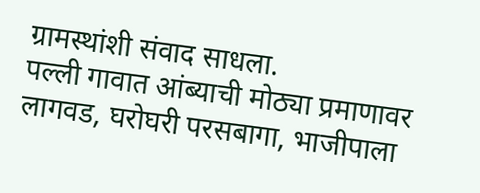ग्रामस्थांशी संवाद साधला.
पल्ली गावात आंब्याची मोठ्या प्रमाणावर लागवड, घरोघरी परसबागा, भाजीपाला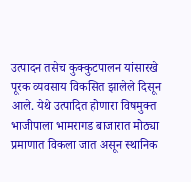उत्पादन तसेच कुक्कुटपालन यांसारखे पूरक व्यवसाय विकसित झालेले दिसून आले. येथे उत्पादित होणारा विषमुक्त भाजीपाला भामरागड बाजारात मोठ्या प्रमाणात विकला जात असून स्थानिक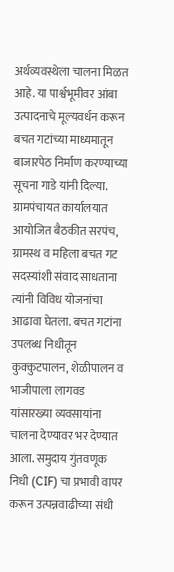अर्थव्यवस्थेला चालना मिळत आहे. या पार्श्वभूमीवर आंबा उत्पादनाचे मूल्यवर्धन करून बचत गटांच्या माध्यमातून बाजारपेठ निर्माण करण्याच्या सूचना गाडे यांनी दिल्या.
ग्रामपंचायत कार्यालयात आयोजित बैठकीत सरपंच, ग्रामस्थ व महिला बचत गट सदस्यांशी संवाद साधताना त्यांनी विविध योजनांचा आढावा घेतला. बचत गटांना उपलब्ध निधीतून कुक्कुटपालन, शेळीपालन व भाजीपाला लागवड यांसारख्या व्यवसायांना चालना देण्यावर भर देण्यात आला. समुदाय गुंतवणूक निधी (CIF) चा प्रभावी वापर करून उत्पन्नवाढीच्या संधी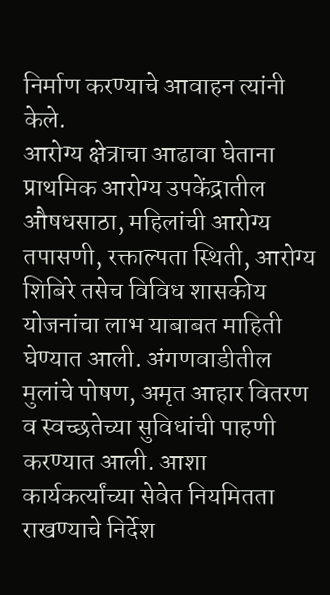निर्माण करण्याचे आवाहन त्यांनी केले.
आरोग्य क्षेत्राचा आढावा घेताना प्राथमिक आरोग्य उपकेंद्रातील औषधसाठा, महिलांची आरोग्य तपासणी, रक्ताल्पता स्थिती, आरोग्य शिबिरे तसेच विविध शासकीय योजनांचा लाभ याबाबत माहिती घेण्यात आली. अंगणवाडीतील मुलांचे पोषण, अमृत आहार वितरण व स्वच्छतेच्या सुविधांची पाहणी करण्यात आली. आशा कार्यकर्त्यांच्या सेवेत नियमितता राखण्याचे निर्देश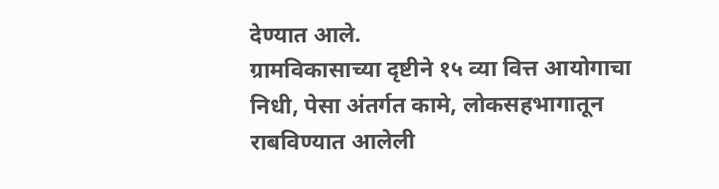देण्यात आले.
ग्रामविकासाच्या दृष्टीने १५ व्या वित्त आयोगाचा निधी, पेसा अंतर्गत कामे, लोकसहभागातून राबविण्यात आलेली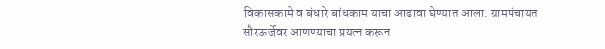विकासकामे व बंधारे बांधकाम याचा आढावा घेण्यात आला. ग्रामपंचायत सौरऊर्जेवर आणण्याचा प्रयत्न करून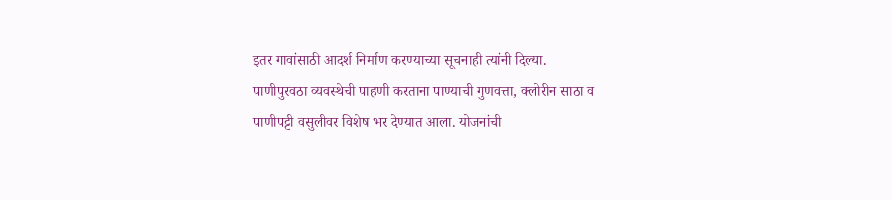इतर गावांसाठी आदर्श निर्माण करण्याच्या सूचनाही त्यांनी दिल्या.
पाणीपुरवठा व्यवस्थेची पाहणी करताना पाण्याची गुणवत्ता, क्लोरीन साठा व पाणीपट्टी वसुलीवर विशेष भर देण्यात आला. योजनांची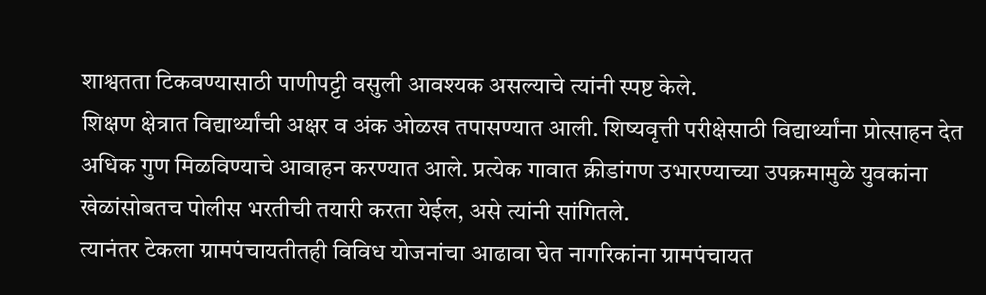शाश्वतता टिकवण्यासाठी पाणीपट्टी वसुली आवश्यक असल्याचे त्यांनी स्पष्ट केले.
शिक्षण क्षेत्रात विद्यार्थ्यांची अक्षर व अंक ओळख तपासण्यात आली. शिष्यवृत्ती परीक्षेसाठी विद्यार्थ्यांना प्रोत्साहन देत अधिक गुण मिळविण्याचे आवाहन करण्यात आले. प्रत्येक गावात क्रीडांगण उभारण्याच्या उपक्रमामुळे युवकांना खेळांसोबतच पोलीस भरतीची तयारी करता येईल, असे त्यांनी सांगितले.
त्यानंतर टेकला ग्रामपंचायतीतही विविध योजनांचा आढावा घेत नागरिकांना ग्रामपंचायत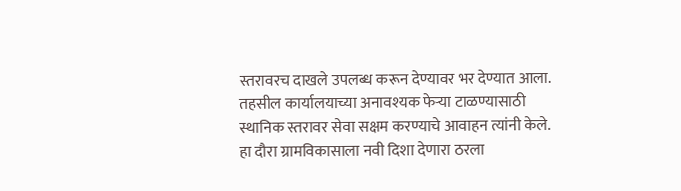स्तरावरच दाखले उपलब्ध करून देण्यावर भर देण्यात आला. तहसील कार्यालयाच्या अनावश्यक फेऱ्या टाळण्यासाठी स्थानिक स्तरावर सेवा सक्षम करण्याचे आवाहन त्यांनी केले.
हा दौरा ग्रामविकासाला नवी दिशा देणारा ठरला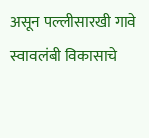असून पल्लीसारखी गावे स्वावलंबी विकासाचे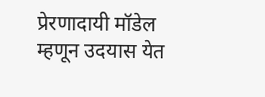प्रेरणादायी मॉडेल म्हणून उदयास येत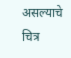असल्याचे चित्र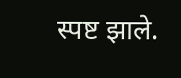स्पष्ट झाले.